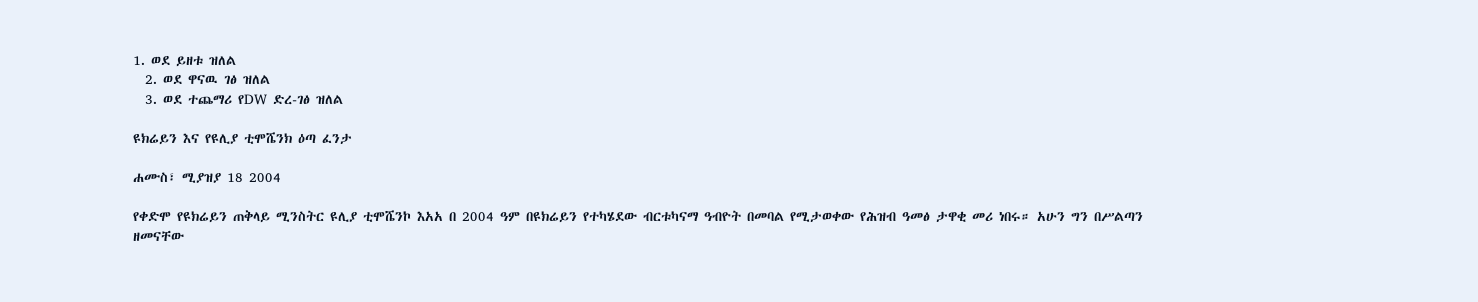1. ወደ ይዘቱ ዝለል
  2. ወደ ዋናዉ ገፅ ዝለል
  3. ወደ ተጨማሪ የDW ድረ-ገፅ ዝለል

ዩክሬይን እና የዩሊያ ቲሞሼንክ ዕጣ ፈንታ

ሐሙስ፣ ሚያዝያ 18 2004

የቀድሞ የዩክሬይን ጠቅላይ ሚንስትር ዩሊያ ቲሞሼንኮ እአአ በ 2004 ዓም በዩክሬይን የተካሄደው ብርቱካናማ ዓብዮት በመባል የሚታወቀው የሕዝብ ዓመፅ ታዋቂ መሪ ነበሩ። አሁን ግን በሥልጣን ዘመናቸው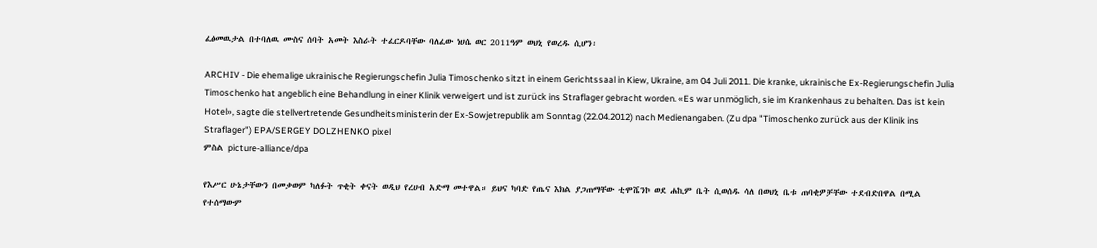ፈፅመዉታል በተባለዉ ሙስና ሰባት አመት እስራት ተፈርዶባቸው ባለፈው ነሀሴ ወር 2011ዓም ወህኒ የወረዱ ሲሆን፡

ARCHIV - Die ehemalige ukrainische Regierungschefin Julia Timoschenko sitzt in einem Gerichtssaal in Kiew, Ukraine, am 04 Juli 2011. Die kranke, ukrainische Ex-Regierungschefin Julia Timoschenko hat angeblich eine Behandlung in einer Klinik verweigert und ist zurück ins Straflager gebracht worden. «Es war unmöglich, sie im Krankenhaus zu behalten. Das ist kein Hotel», sagte die stellvertretende Gesundheitsministerin der Ex-Sowjetrepublik am Sonntag (22.04.2012) nach Medienangaben. (Zu dpa "Timoschenko zurück aus der Klinik ins Straflager") EPA/SERGEY DOLZHENKO pixel
ምስል picture-alliance/dpa

የእሥር ሁኔታቸውን በመቃወም ካለፉት ጥቂት ቀናት ወዲህ የረሀብ አድማ መተዋል። ይህና ካባድ የጤና እክል ያጋጠማቸው ቲሞሼንኮ ወደ ሐኪም ቤት ሲወሰዱ ሳለ በወህኒ ቤቱ ጠባቂዎቻቸው ተደብድበዋል በሚል የተሰማውም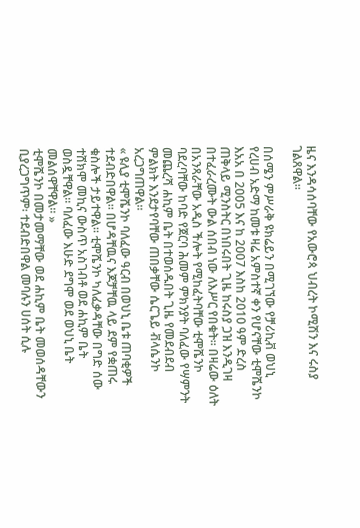ዜና እንዳሳሰባቸው የአውሮጳ ህብረት ኮሚሽን እና ሩስያ ገልጸዋል።

በሰሜን ምሥራቅ ዩክሬይን በሚገኘው የቻሪኪቭ ወህኒ የረሀብ አድማ ከመቱ ዛሬ አምስተኛ ቀን የሆናቸው ቲሞሼንኮ እአአ በ 2005 እና ከ 2007 እስከ 2010 ዓም ድረስ ጠቅላይ ሚንስትር በነበሩበት ጊዜ ከሩስያ ጋዝ እንዲገዛ በተፈራረሙት ውል ሰበብ ነው ለእሥር የበቁት። በዛሬው ዕለት በአንጻራቸው አዲስ ችሎት የሚከፈትባቸው ቲሞሼንኮ ባደረባቸው ከባድ የጀርባ ሕመም ምክንያት ባለፈው የሣምንት መጨረሻ ሐኪም ቤት በተወሰዱበት ጊዜ የመደብደብ ምልክት እንደታየባቸው ጠበቃቸው ሴርጌይ ቭላሴንኮ አረጋግጠዋል።
« ዩሊያ ቲሞሼንኮ ባለፈው ዓርብ በወህኒ ቤቱ ጠባቂዎች ተደብድበዋል። በሆዳቸዉና እጆቻቸዉ ላይ ደም የቋጠሩ ቁስሎች ታይተዋል። ቲሞሼንኮ ካለፈቃዳቸው በግድ ሰው ተሸክሞ መኪና ውስጥ አስገብቶ ወደ ሐኪም ቤት ወስዷቸዋል። ባለፈው እሁድ ደግሞ ወደ ወህኒ ቤት መልሰዋቸዋል። »
ቲሞሼንኮ በመታመማቸው ወደ ሐኪም ቤት መወሰዳቸውን ቢያረጋግጥም፡ ተደብድበዋል መባሉን ሀሰት ሲሉ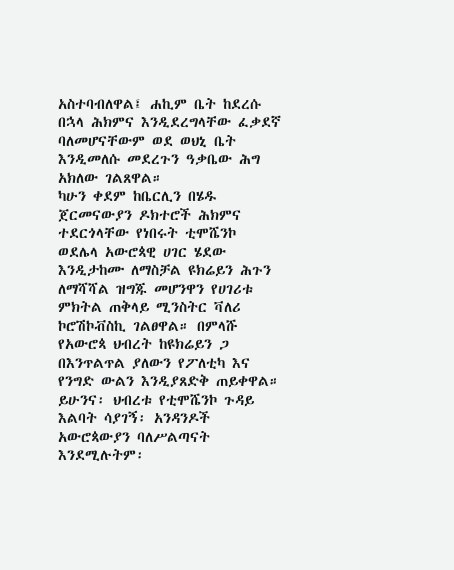አስተባብለዋል፤ ሐኪም ቤት ከደረሱ በኋላ ሕክምና እንዲደረግላቸው ፈቃደኛ ባለመሆናቸውም ወደ ወህኒ ቤት እንዲመለሱ መደረጉን ዓቃቤው ሕግ አክለው ገልጸዋል።
ካሁን ቀደም ከቤርሊን በሄዱ ጀርመናውያን ዶክተሮች ሕክምና ተደርጎላቸው የነበሩት ቲሞሼንኮ  ወደሌላ አውሮጳዊ ሀገር ሄደው እንዲታከሙ ለማስቻል ዩክሬይን ሕጉን ለማሻሻል ዝግጁ መሆንዋን የሀገሪቱ ምክትል ጠቅላይ ሚንስትር ቫለሪ ኮሮሽኮቭስኪ ገልፀዋል። በምላሹ የአውሮጳ ህብረት ከዩክሬይን ጋ በእንጥልጥል ያለውን የፖለቲካ እና የንግድ ውልን እንዲያጸድቅ ጠይቀዋል። ይሁንና፡ ህብረቱ የቲሞሼንኮ ጉዳይ እልባት ሳያገኝ፡ አንዳንዶች አውሮጳውያን ባለሥልጣናት እንደሚሉትም፡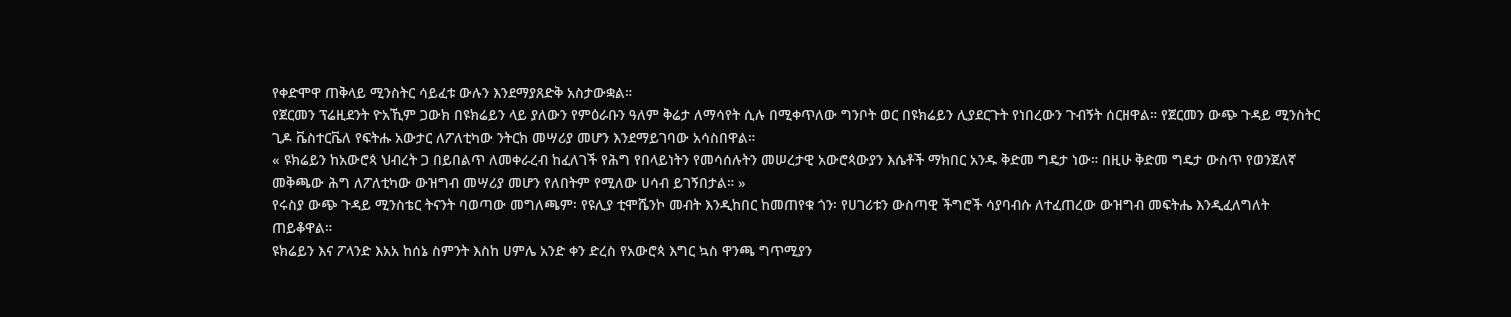የቀድሞዋ ጠቅላይ ሚንስትር ሳይፈቱ ውሉን እንደማያጸድቅ አስታውቋል።
የጀርመን ፕሬዚደንት ዮአኺም ጋውክ በዩክሬይን ላይ ያለውን የምዕራቡን ዓለም ቅሬታ ለማሳየት ሲሉ በሚቀጥለው ግንቦት ወር በዩክሬይን ሊያደርጉት የነበረውን ጉብኝት ሰርዘዋል። የጀርመን ውጭ ጉዳይ ሚንስትር ጊዶ ቬስተርቬለ የፍትሑ አውታር ለፖለቲካው ንትርክ መሣሪያ መሆን እንደማይገባው አሳስበዋል።
« ዩክሬይን ከአውሮጳ ህብረት ጋ በይበልጥ ለመቀራረብ ከፈለገች የሕግ የበላይነትን የመሳሰሉትን መሠረታዊ አውሮጳውያን እሴቶች ማክበር አንዱ ቅድመ ግዴታ ነው። በዚሁ ቅድመ ግዴታ ውስጥ የወንጀለኛ መቅጫው ሕግ ለፖለቲካው ውዝግብ መሣሪያ መሆን የለበትም የሚለው ሀሳብ ይገኝበታል። »
የሩስያ ውጭ ጉዳይ ሚንስቴር ትናንት ባወጣው መግለጫም፡ የዩሊያ ቲሞሼንኮ መብት እንዲከበር ከመጠየቁ ጎን፡ የሀገሪቱን ውስጣዊ ችግሮች ሳያባብሱ ለተፈጠረው ውዝግብ መፍትሔ እንዲፈለግለት ጠይቆዋል።
ዩክሬይን እና ፖላንድ እአአ ከሰኔ ስምንት እስከ ሀምሌ አንድ ቀን ድረስ የአውሮጳ እግር ኳስ ዋንጫ ግጥሚያን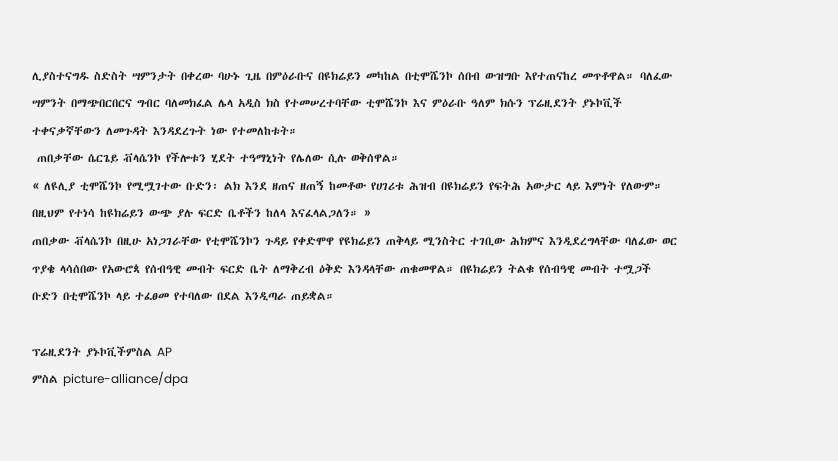ሊያስተናግዱ ስድስት ሣምንታት በቀረው ባሁኑ ጊዜ በምዕራቡና በዩክሬይን መካከል በቲሞሼንኮ ሰበብ ውዝግቡ እየተጠናከረ መጥቶዋል። ባለፈው ሣምንት በማጭበርበርና ግብር ባለመክፈል ሌላ አዲስ ክስ የተመሠረተባቸው ቲሞሼንኮ እና ምዕራቡ ዓለም ክሱን ፕሬዚደንት ያኑኮቪች ተቀናቃኛቸውን ለመጉዳት እንዳደረጉት ነው የተመለከቱት።
 ጠበቃቸው ሴርጌይ ቭላሴንኮ የችሎቱን ሂደት ተዓማኒነት የሌለው ሲሉ ወቅሰዋል።
« ለዩሊያ ቲሞሼንኮ የሚሟገተው ቡድን፡ ልክ እንደ ዘጠና ዘጠኝ ከመቶው የሀገሪቱ ሕዝብ በዩክሬይን የፍትሕ አውታር ላይ እምነት የለውም። በዚህም የተነሳ ከዩክሬይን ውጭ ያሉ ፍርድ ቤቶችን ከለላ እናፈላልጋለን። »
ጠበቃው ቭላሴንኮ በዚሁ አነጋገራቸው የቲሞሼንኮን ጉዳይ የቀድሞዋ የዩክሬይን ጠቅላይ ሚንስትር ተገቢው ሕክምና እንዲደረግላቸው ባለፈው ወር ጥያቄ ላሳሰበው የአውሮጳ የሰብዓዊ መብት ፍርድ ቤት ለማቅረብ ዕቅድ እንዳላቸው ጠቁመዋል። በዩክሬይን ትልቁ የሰብዓዊ መብት ተሟጋች ቡድን በቲሞሼንኮ ላይ ተፈፀመ የተባለው በደል እንዲጣራ ጠይቋል።

ፕሬዚደንት ያኑኮቪችምስል AP
ምስል picture-alliance/dpa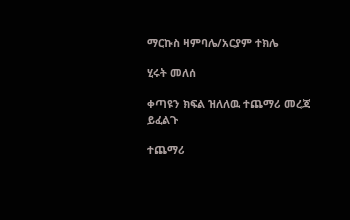ማርኩስ ዛምባሌ/አርያም ተክሌ

ሂሩት መለሰ

ቀጣዩን ክፍል ዝለለዉ ተጨማሪ መረጃ ይፈልጉ

ተጨማሪ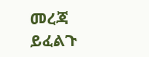መረጃ ይፈልጉ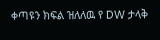ቀጣዩን ክፍል ዝለለዉ የ DW ታላቅ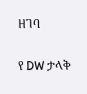ዘገባ

የ DW ታላቅ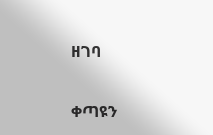ዘገባ

ቀጣዩን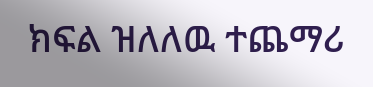ክፍል ዝለለዉ ተጨማሪ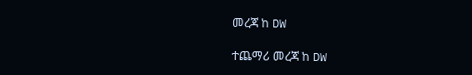መረጃ ከ DW

ተጨማሪ መረጃ ከ DW